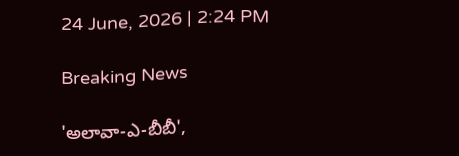24 June, 2026 | 2:24 PM

Breaking News

'అలావా-ఎ-బీబీ',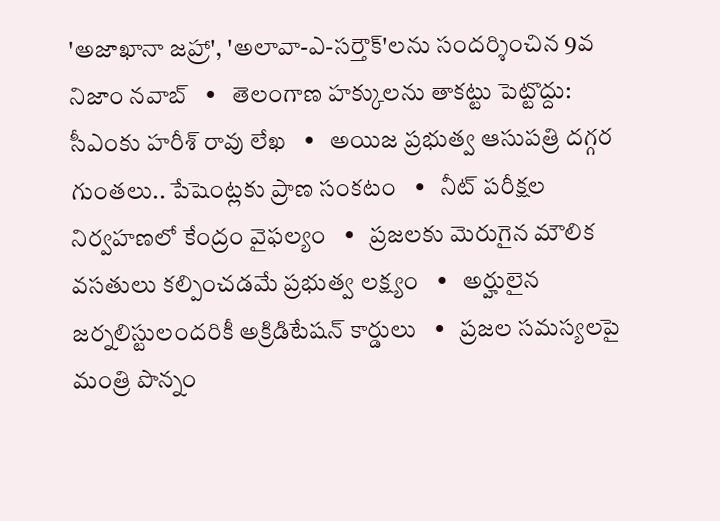'అజాఖానా జహ్రా', 'అలావా-ఎ-సర్తౌక్'లను సందర్శించిన 9వ నిజాం నవాబ్   •   తెలంగాణ హక్కులను తాకట్టు పెట్టొద్దు: సీఎంకు హరీశ్ రావు లేఖ   •   అయిజ ప్రభుత్వ ఆసుపత్రి దగ్గర గుంతలు.. పేషెంట్లకు ప్రాణ సంకటం   •   నీట్ పరీక్షల నిర్వహణలో కేంద్రం వైఫల్యం   •   ప్రజలకు మెరుగైన మౌలిక వసతులు కల్పించడమే ప్రభుత్వ లక్ష్యం   •   అర్హులైన జర్నలిస్టులందరికీ అక్రిడిటేషన్ కార్డులు   •   ప్రజల సమస్యలపై మంత్రి పొన్నం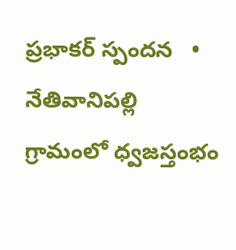ప్రభాకర్ స్పందన   •   నేతివానిపల్లి గ్రామంలో ధ్వజస్తంభం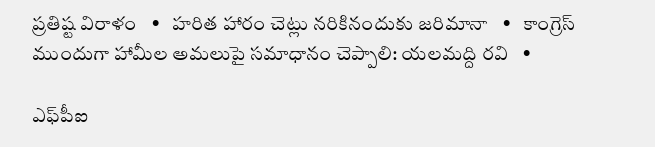ప్రతిష్ట విరాళం   •   హరిత హారం చెట్లు నరికినందుకు జరిమానా   •   కాంగ్రెస్ ముందుగా హామీల అమలుపై సమాధానం చెప్పాలి: యలమద్ది రవి   •

ఎఫ్‌పీఐ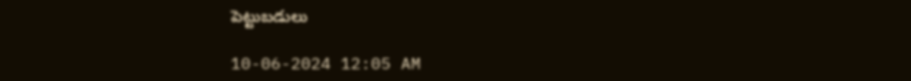పెట్టుబడులు

10-06-2024 12:05 AM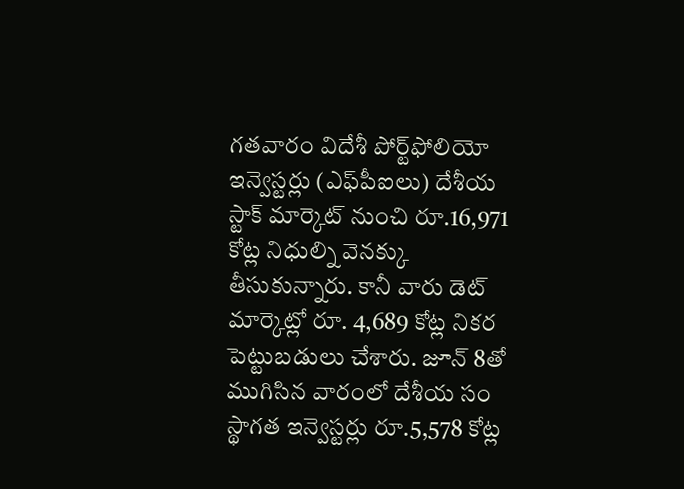గతవారం విదేశీ పోర్ట్‌ఫోలియో ఇన్వెస్టర్లు (ఎఫ్‌పీఐలు) దేశీయ స్టాక్ మార్కెట్ నుంచి రూ.16,971 కోట్ల నిధుల్ని వెనక్కు తీసుకున్నారు. కానీ వారు డెట్ మార్కెట్లో రూ. 4,689 కోట్ల నికర పెట్టుబడులు చేశారు. జూన్ 8తో ముగిసిన వారంలో దేశీయ సం స్థాగత ఇన్వెస్టర్లు రూ.5,578 కోట్ల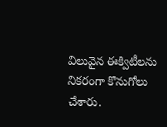విలువైన ఈక్విటీలను నికరంగా కొనుగోలు చేశారు.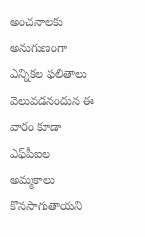అంచనాలకు అనుగుణంగా ఎన్నికల ఫలితాలు వెలువడనందున ఈ వారం కూడా ఎఫ్‌పీఐల అమ్మకాలు కొనసాగుతాయని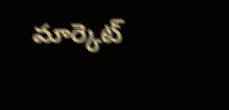మార్కెట్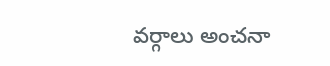వర్గాలు అంచనా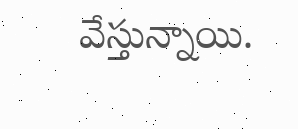వేస్తున్నాయి.